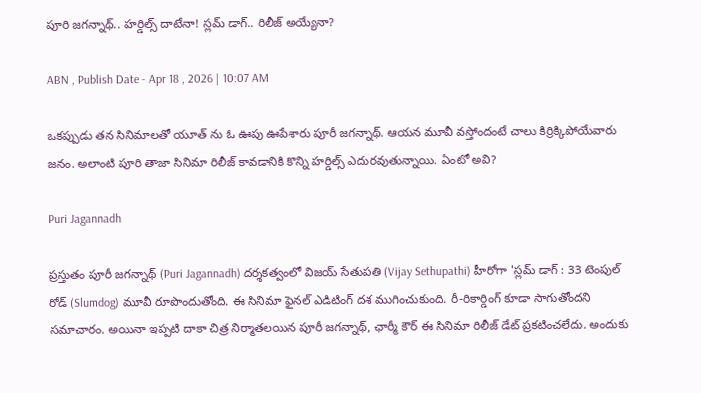పూరి జగన్నాథ్.. హర్డిల్స్ దాటేనా! స్లమ్ డాగ్.. రిలీజ్ అయ్యేనా?

ABN , Publish Date - Apr 18 , 2026 | 10:07 AM

ఒకప్పుడు తన సినిమాలతో యూత్ ను ఓ ఊపు ఊపేశారు పూరీ జగన్నాథ్. ఆయన మూవీ వస్తోందంటే చాలు కిర్రిక్కిపోయేవారు జనం. అలాంటి పూరి తాజా సినిమా రిలీజ్ కావడానికి కొన్ని హర్డిల్స్ ఎదురవుతున్నాయి. ఏంటో అవి?

Puri Jagannadh

ప్రస్తుతం పూరీ జగన్నాథ్ (Puri Jagannadh) దర్శకత్వంలో విజయ్ సేతుపతి (Vijay Sethupathi) హీరోగా 'స్లమ్ డాగ్ : 33 టెంపుల్ రోడ్ (Slumdog) మూవీ రూపొందుతోంది. ఈ సినిమా ఫైనల్ ఎడిటింగ్ దశ ముగించుకుంది. రీ-రికార్డింగ్ కూడా సాగుతోందని సమాచారం. అయినా ఇప్పటి దాకా చిత్ర నిర్మాతలయిన పూరీ జగన్నాథ్, ఛార్మీ కౌర్ ఈ సినిమా రిలీజ్ డేట్ ప్రకటించలేదు. అందుకు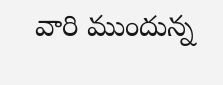వారి ముందున్న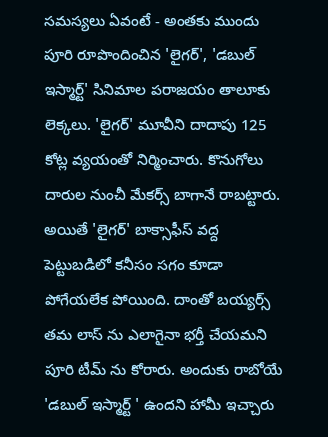సమస్యలు ఏవంటే - అంతకు ముందు పూరి రూపొందించిన 'లైగర్', 'డబుల్ ఇస్మార్ట్' సినిమాల పరాజయం తాలూకు లెక్కలు. 'లైగర్' మూవీని దాదాపు 125 కోట్ల వ్యయంతో నిర్మించారు. కొనుగోలు దారుల నుంచీ మేకర్స్ బాగానే రాబట్టారు. అయితే 'లైగర్' బాక్సాఫీస్ వద్ద పెట్టుబడిలో కనీసం సగం కూడా పోగేయలేక పోయింది. దాంతో బయ్యర్స్ తమ లాస్ ను ఎలాగైనా భర్తీ చేయమని పూరి టీమ్ ను కోరారు. అందుకు రాబోయే 'డబుల్ ఇస్మార్ట్ ' ఉందని హామీ ఇచ్చారు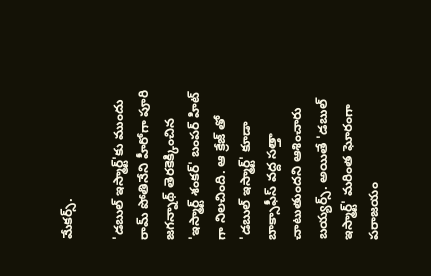మేకర్స్.

'డబుల్ ఇస్మార్ట్'కు ముందు రామ్ పోతినేని హీరోగా పూరి జగన్నాథ్ తెరకెక్కించిన 'ఇస్మార్ట్ శంకర్' బంపర్ హిట్ గా నిలచింది. ఆ క్రేజ్ తో 'డబుల్ ఇస్మార్ట్' కూడా బాక్సాఫీస్ వద్ద సత్తా చాటుతుందని ఆశించారు బయ్యర్స్. అయితే 'డబుల్ ఇస్మార్ట్' మరింత ఘోరంగా పరాజయం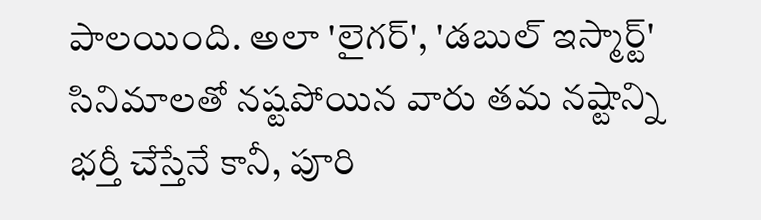పాలయింది. అలా 'లైగర్', 'డబుల్ ఇస్మార్ట్' సినిమాలతో నష్టపోయిన వారు తమ నష్టాన్ని భర్తీ చేస్తేనే కానీ, పూరి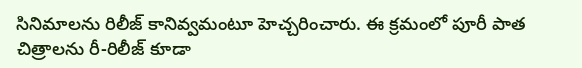సినిమాలను రిలీజ్ కానివ్వమంటూ హెచ్చరించారు. ఈ క్రమంలో పూరీ పాత చిత్రాలను రీ-రిలీజ్ కూడా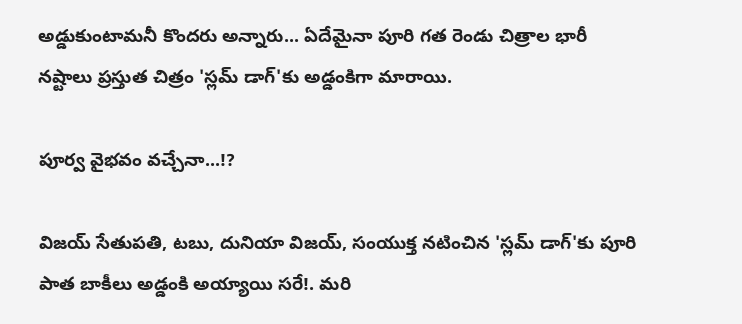అడ్డుకుంటామనీ కొందరు అన్నారు... ఏదేమైనా పూరి గత రెండు చిత్రాల భారీ నష్టాలు ప్రస్తుత చిత్రం 'స్లమ్ డాగ్'కు అడ్డంకిగా మారాయి.

పూర్వ వైభవం వచ్చేనా...!?

విజయ్ సేతుపతి, టబు, దునియా విజయ్, సంయుక్త నటించిన 'స్లమ్ డాగ్'కు పూరి పాత బాకీలు అడ్డంకి అయ్యాయి సరే!. మరి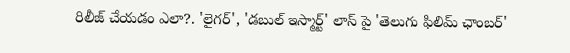రిలీజ్ చేయడం ఎలా?. 'లైగర్', 'డబుల్ ఇస్మార్ట్' లాస్ పై 'తెలుగు ఫిలిమ్ ఛాంబర్'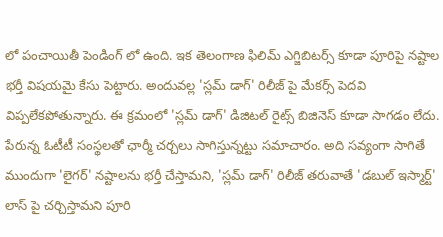లో పంచాయితీ పెండింగ్ లో ఉంది. ఇక తెలంగాణ ఫిలిమ్ ఎగ్జిబిటర్స్ కూడా పూరిపై నష్టాల భర్తీ విషయమై కేసు పెట్టారు. అందువల్ల 'స్లమ్ డాగ్' రిలీజ్ పై మేకర్స్ పెదవి విప్పలేకపోతున్నారు. ఈ క్రమంలో 'స్లమ్ డాగ్' డిజిటల్ రైట్స్ బిజినెస్ కూడా సాగడం లేదు. పేరున్న ఓటీటీ సంస్థలతో ఛార్మీ చర్చలు సాగిస్తున్నట్టు సమాచారం. అది సవ్యంగా సాగితే ముందుగా 'లైగర్' నష్టాలను భర్తీ చేస్తామని, 'స్లమ్ డాగ్' రిలీజ్ తరువాతే 'డబుల్ ఇస్మార్ట్' లాస్ పై చర్చిస్తామని పూరి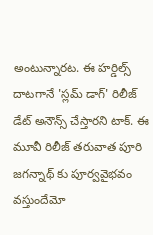అంటున్నారట. ఈ హర్డిల్స్ దాటగానే 'స్లమ్ డాగ్' రిలీజ్ డేట్ అనౌన్స్ చేస్తారని టాక్. ఈ మూవీ రిలీజ్ తరువాత పూరి జగన్నాథ్ కు పూర్వవైభవం వస్తుందేమో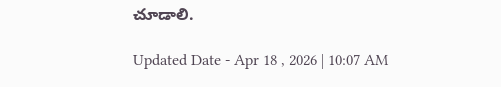చూడాలి.

Updated Date - Apr 18 , 2026 | 10:07 AM